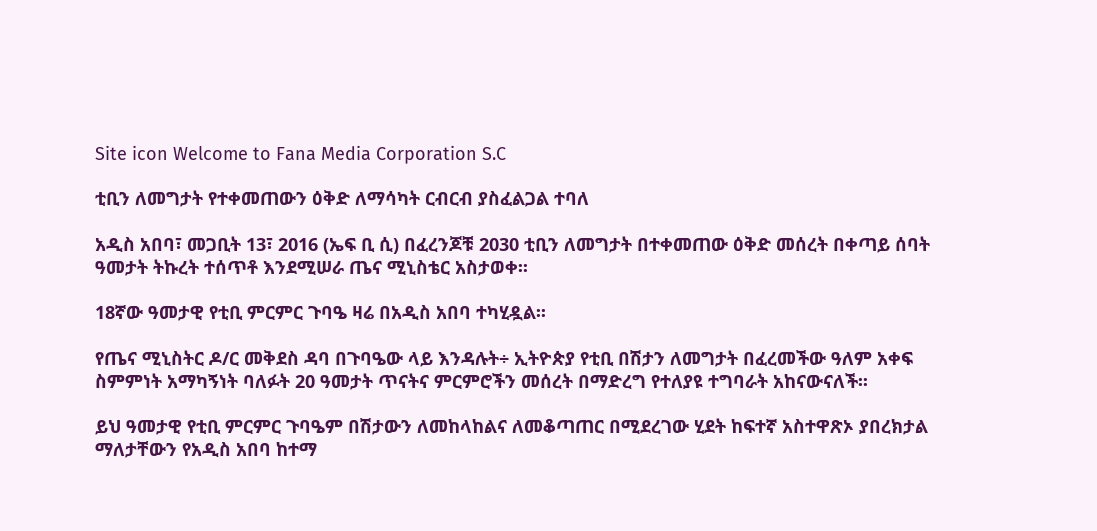Site icon Welcome to Fana Media Corporation S.C

ቲቢን ለመግታት የተቀመጠውን ዕቅድ ለማሳካት ርብርብ ያስፈልጋል ተባለ

አዲስ አበባ፣ መጋቢት 13፣ 2016 (ኤፍ ቢ ሲ) በፈረንጆቹ 2030 ቲቢን ለመግታት በተቀመጠው ዕቅድ መሰረት በቀጣይ ሰባት ዓመታት ትኩረት ተሰጥቶ እንደሚሠራ ጤና ሚኒስቴር አስታወቀ፡፡

18ኛው ዓመታዊ የቲቢ ምርምር ጉባዔ ዛሬ በአዲስ አበባ ተካሂዷል፡፡

የጤና ሚኒስትር ዶ/ር መቅደስ ዳባ በጉባዔው ላይ እንዳሉት÷ ኢትዮጵያ የቲቢ በሽታን ለመግታት በፈረመችው ዓለም አቀፍ ስምምነት አማካኝነት ባለፉት 20 ዓመታት ጥናትና ምርምሮችን መሰረት በማድረግ የተለያዩ ተግባራት አከናውናለች፡፡

ይህ ዓመታዊ የቲቢ ምርምር ጉባዔም በሽታውን ለመከላከልና ለመቆጣጠር በሚደረገው ሂደት ከፍተኛ አስተዋጽኦ ያበረክታል ማለታቸውን የአዲስ አበባ ከተማ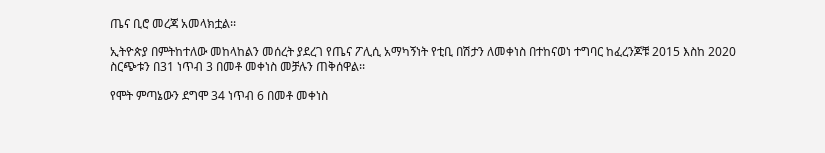ጤና ቢሮ መረጃ አመላክቷል፡፡

ኢትዮጵያ በምትከተለው መከላከልን መሰረት ያደረገ የጤና ፖሊሲ አማካኝነት የቲቢ በሽታን ለመቀነስ በተከናወነ ተግባር ከፈረንጆቹ 2015 እስከ 2020 ስርጭቱን በ31 ነጥብ 3 በመቶ መቀነስ መቻሉን ጠቅሰዋል፡፡

የሞት ምጣኔውን ደግሞ 34 ነጥብ 6 በመቶ መቀነስ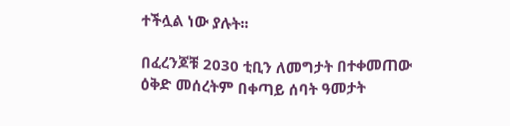ተችሏል ነው ያሉት፡፡

በፈረንጆቹ 2030 ቲቢን ለመግታት በተቀመጠው ዕቅድ መሰረትም በቀጣይ ሰባት ዓመታት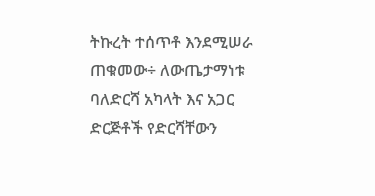ትኩረት ተሰጥቶ እንደሚሠራ ጠቁመው÷ ለውጤታማነቱ ባለድርሻ አካላት እና አጋር ድርጅቶች የድርሻቸውን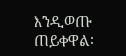እንዲወጡ ጠይቀዋል፡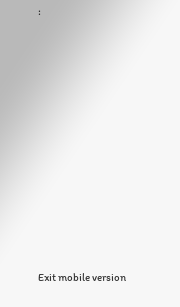፡















Exit mobile version